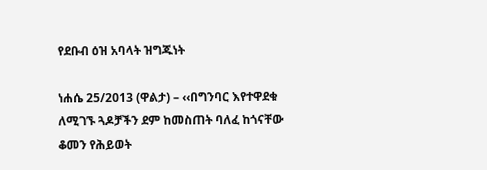የደቡብ ዕዝ አባላት ዝግጁነት

ነሐሴ 25/2013 (ዋልታ) – ‹‹በግንባር እየተዋደቁ ለሚገኙ ጓዶቻችን ደም ከመስጠት ባለፈ ከጎናቸው ቆመን የሕይወት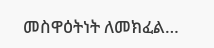መስዋዕትነት ለመክፈል…